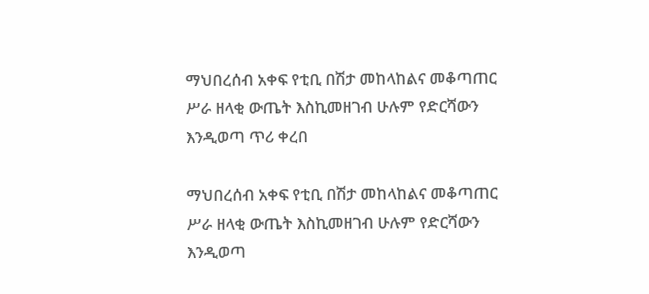ማህበረሰብ አቀፍ የቲቢ በሽታ መከላከልና መቆጣጠር ሥራ ዘላቂ ውጤት እስኪመዘገብ ሁሉም የድርሻውን እንዲወጣ ጥሪ ቀረበ

ማህበረሰብ አቀፍ የቲቢ በሽታ መከላከልና መቆጣጠር ሥራ ዘላቂ ውጤት እስኪመዘገብ ሁሉም የድርሻውን እንዲወጣ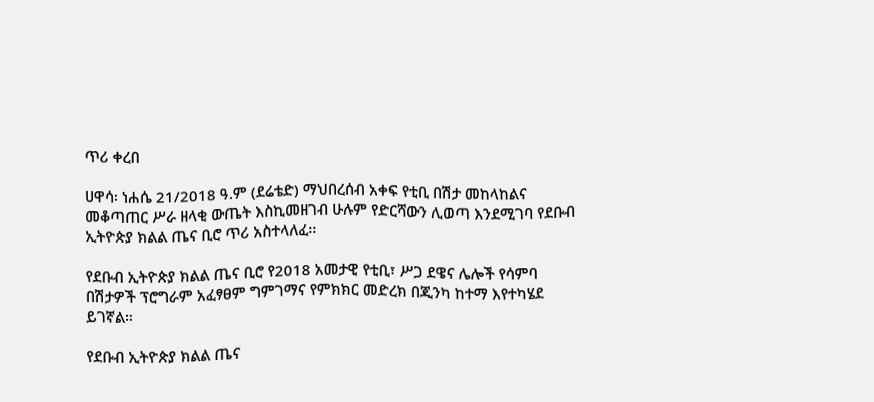ጥሪ ቀረበ

ሀዋሳ፡ ነሐሴ 21/2018 ዓ.ም (ደሬቴድ) ማህበረሰብ አቀፍ የቲቢ በሽታ መከላከልና መቆጣጠር ሥራ ዘላቂ ውጤት እስኪመዘገብ ሁሉም የድርሻውን ሊወጣ እንደሚገባ የደቡብ ኢትዮጵያ ክልል ጤና ቢሮ ጥሪ አስተላለፈ፡፡

የደቡብ ኢትዮጵያ ክልል ጤና ቢሮ የ2018 አመታዊ የቲቢ፣ ሥጋ ደዌና ሌሎች የሳምባ በሽታዎች ፕሮግራም አፈፃፀም ግምገማና የምክክር መድረክ በጂንካ ከተማ እየተካሄደ ይገኛል።

የደቡብ ኢትዮጵያ ክልል ጤና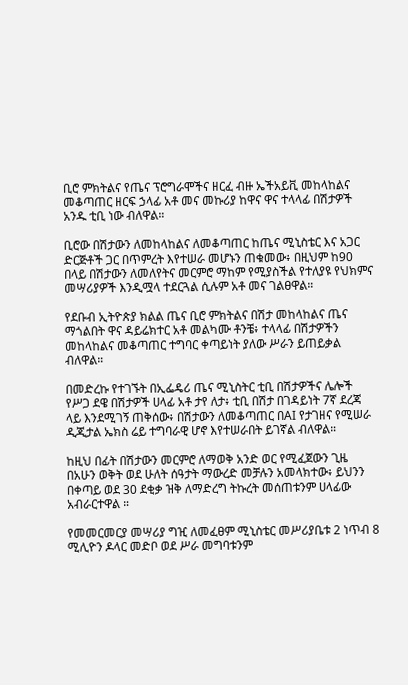ቢሮ ምክትልና የጤና ፕሮግራሞችና ዘርፈ ብዙ ኤችአይቪ መከላከልና መቆጣጠር ዘርፍ ኃላፊ አቶ መና መኩሪያ ከዋና ዋና ተላላፊ በሽታዎች አንዱ ቲቢ ነው ብለዋል።

ቢሮው በሽታውን ለመከላከልና ለመቆጣጠር ከጤና ሚኒስቴር እና አጋር ድርጅቶች ጋር በጥምረት እየተሠራ መሆኑን ጠቁመው፥ በዚህም ከ90 በላይ በሽታውን ለመለየትና መርምሮ ማከም የሚያስችል የተለያዩ የህክምና መሣሪያዎች እንዲሟላ ተደርጓል ሲሉም አቶ መና ገልፀዋል።

የደቡብ ኢትዮጵያ ክልል ጤና ቢሮ ምክትልና በሽታ መከላከልና ጤና ማጎልበት ዋና ዳይሬክተር አቶ መልካሙ ቶንቼ፥ ተላላፊ በሽታዎችን መከላከልና መቆጣጠር ተግባር ቀጣይነት ያለው ሥራን ይጠይቃል ብለዋል።

በመድረኩ የተገኙት በኢፌዴሪ ጤና ሚኒስትር ቲቢ በሽታዎችና ሌሎች የሥጋ ደዌ በሽታዎች ሀላፊ አቶ ታየ ለታ፥ ቲቢ በሽታ በገዳይነት 7ኛ ደረጃ ላይ እንደሚገኝ ጠቅሰው፥ በሽታውን ለመቆጣጠር በAI የታገዘና የሚሠራ ዲጂታል ኤክስ ሬይ ተግባራዊ ሆኖ እየተሠራበት ይገኛል ብለዋል።

ከዚህ በፊት በሽታውን መርምሮ ለማወቅ አንድ ወር የሚፈጀውን ጊዜ በአሁን ወቅት ወደ ሁለት ሰዓታት ማውረድ መቻሉን አመላክተው፥ ይህንን በቀጣይ ወደ 30 ደቂቃ ዝቅ ለማድረግ ትኩረት መሰጠቱንም ሀላፊው አብራርተዋል ።

የመመርመርያ መሣሪያ ግዢ ለመፈፀም ሚኒስቴር መሥሪያቤቱ 2 ነጥብ 8 ሚሊዮን ዶላር መድቦ ወደ ሥራ መግባቱንም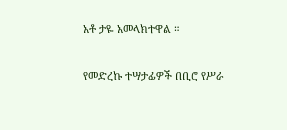አቶ ታዬ አመላክተዋል ።

የመድረኩ ተሣታፊዎች በቢሮ የሥራ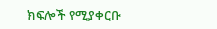ክፍሎች የሚያቀርቡ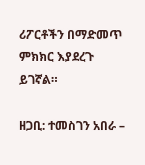ሪፖርቶችን በማድመጥ ምክክር እያደረጉ ይገኛል።

ዘጋቢ: ተመስገን አበራ –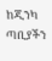ከጂንካ ጣቢያችን